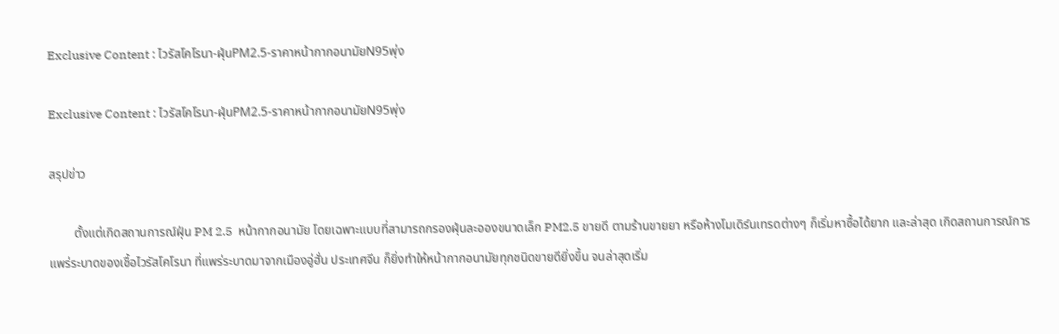Exclusive Content : ไวรัสโคโรนา-ฝุ่นPM2.5-ราคาหน้ากากอนามัยN95พุ่ง

Exclusive Content : ไวรัสโคโรนา-ฝุ่นPM2.5-ราคาหน้ากากอนามัยN95พุ่ง

สรุปข่าว

        ตั้งแต่เกิดสถานการณ์ฝุ่น PM 2.5  หน้ากากอนามัย โดยเฉพาะแบบที่สามารถกรองฝุ่นละอองขนาดเล็ก PM2.5 ขายดี ตามร้านขายยา หรือห้างโมเดิร์นเทรดต่างๆ ก็เริ่มหาซื้อได้ยาก และล่าสุด เกิดสถานการณ์การแพร่ระบาดของเชื้อไวรัสโคโรนา ที่แพร่ระบาดมาจากเมืองอู่ฮั่น ประเทศจีน ก็ยิ่งทำให้หน้ากากอนามัยทุกชนิดขายดียิ่งขึ้น จนล่าสุดเริ่ม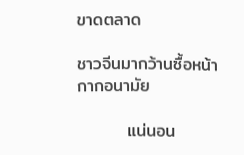ขาดตลาด

ชาวจีนมากว้านซื้อหน้ากากอนามัย

        แน่นอน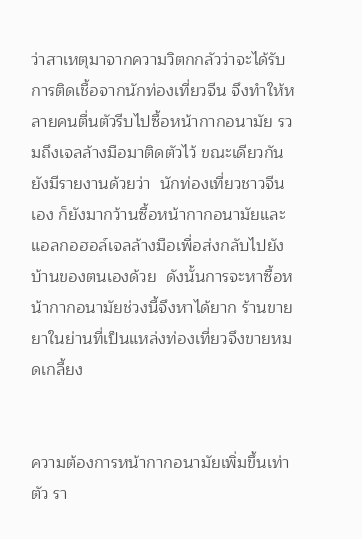ว่าสาเหตุมาจากความวิตกกลัวว่าจะได้รับการติดเชื้อจากนักท่องเที่ยวจีน จึงทำให้หลายคนตื่นตัวรีบไปซื้อหน้ากากอนามัย รวมถึงเจลล้างมือมาติดตัวไว้ ขณะเดียวกันยังมีรายงานด้วยว่า  นักท่องเที่ยวชาวจีนเอง ก็ยังมากว้านซื้อหน้ากากอนามัยและแอลกอฮอล์เจลล้างมือเพื่อส่งกลับไปยังบ้านของตนเองด้วย  ดังนั้นการจะหาซื้อหน้ากากอนามัยช่วงนี้จึงหาได้ยาก ร้านขายยาในย่านที่เป็นแหล่งท่องเที่ยวจึงขายหมดเกลี้ยง


ความต้องการหน้ากากอนามัยเพิ่มขึ้นเท่าตัว รา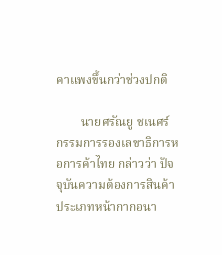คาแพงขึ้นกว่าช่วงปกติ

        นายศรัณยู ชเนศร์ กรรมการรองเลขาธิการหอการค้าไทย กล่าวว่า ปัจจุบันความต้องการสินค้าประเภทหน้ากากอนา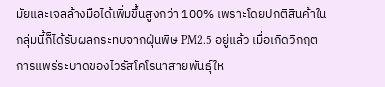มัยและเจลล้างมือได้เพิ่มขึ้นสูงกว่า 100% เพราะโดยปกติสินค้าในกลุ่มนี้ก็ได้รับผลกระทบจากฝุ่นพิษ PM2.5 อยู่แล้ว เมื่อเกิดวิกฤตการแพร่ระบาดของไวรัสโคโรนาสายพันธ์ุให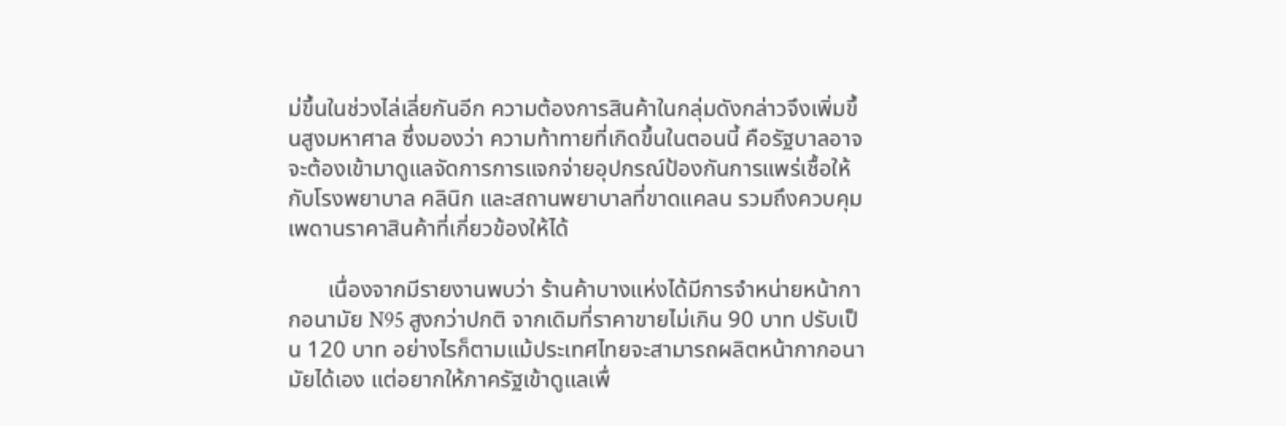ม่ขึ้นในช่วงไล่เลี่ยกันอีก ความต้องการสินค้าในกลุ่มดังกล่าวจึงเพิ่มขึ้นสูงมหาศาล ซึ่งมองว่า ความท้าทายที่เกิดขึ้นในตอนนี้ คือรัฐบาลอาจจะต้องเข้ามาดูแลจัดการการแจกจ่ายอุปกรณ์ป้องกันการแพร่เชื้อให้กับโรงพยาบาล คลินิก และสถานพยาบาลที่ขาดแคลน รวมถึงควบคุมเพดานราคาสินค้าที่เกี่ยวข้องให้ได้

       เนื่องจากมีรายงานพบว่า ร้านค้าบางแห่งได้มีการจำหน่ายหน้ากากอนามัย N95 สูงกว่าปกติ จากเดิมที่ราคาขายไม่เกิน 90 บาท ปรับเป็น 120 บาท อย่างไรก็ตามแม้ประเทศไทยจะสามารถผลิตหน้ากากอนามัยได้เอง แต่อยากให้ภาครัฐเข้าดูแลเพื่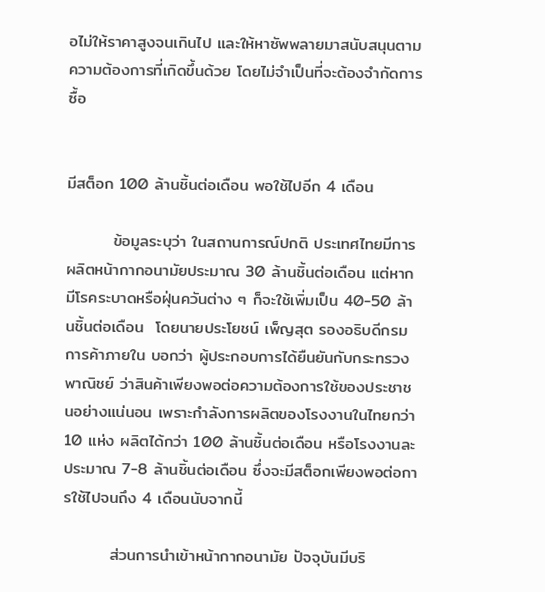อไม่ให้ราคาสูงจนเกินไป และให้หาซัพพลายมาสนับสนุนตามความต้องการที่เกิดขึ้นด้วย โดยไม่จำเป็นที่จะต้องจำกัดการซื้อ


มีสต็อก 100 ล้านชิ้นต่อเดือน พอใช้ไปอีก 4 เดือน

        ข้อมูลระบุว่า ในสถานการณ์ปกติ ประเทศไทยมีการผลิตหน้ากากอนามัยประมาณ 30 ล้านชิ้นต่อเดือน แต่หากมีโรคระบาดหรือฝุ่นควันต่าง ๆ ก็จะใช้เพิ่มเป็น 40-50 ล้านชิ้นต่อเดือน  โดยนายประโยชน์ เพ็ญสุต รองอธิบดีกรมการค้าภายใน บอกว่า ผู้ประกอบการได้ยืนยันกับกระทรวงพาณิชย์ ว่าสินค้าเพียงพอต่อความต้องการใช้ของประชาชนอย่างแน่นอน เพราะกำลังการผลิตของโรงงานในไทยกว่า 10 แห่ง ผลิตได้กว่า 100 ล้านชิ้นต่อเดือน หรือโรงงานละประมาณ 7-8 ล้านชิ้นต่อเดือน ซึ่งจะมีสต็อกเพียงพอต่อการใช้ไปจนถึง 4 เดือนนับจากนี้

        ส่วนการนำเข้าหน้ากากอนามัย ปัจจุบันมีบริ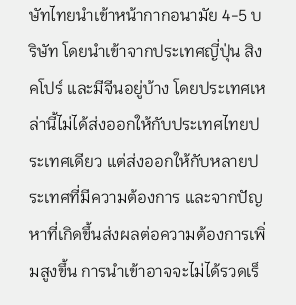ษัทไทยนำเข้าหน้ากากอนามัย 4-5 บริษัท โดยนำเข้าจากประเทศญี่ปุ่น สิงคโปร์ และมีจีนอยู่บ้าง โดยประเทศเหล่านี้ไม่ได้ส่งออกให้กับประเทศไทยประเทศเดียว แต่ส่งออกให้กับหลายประเทศที่มีความต้องการ และจากปัญหาที่เกิดขึ้นส่งผลต่อความต้องการเพิ่มสูงขึ้น การนำเข้าอาจจะไม่ได้รวดเร็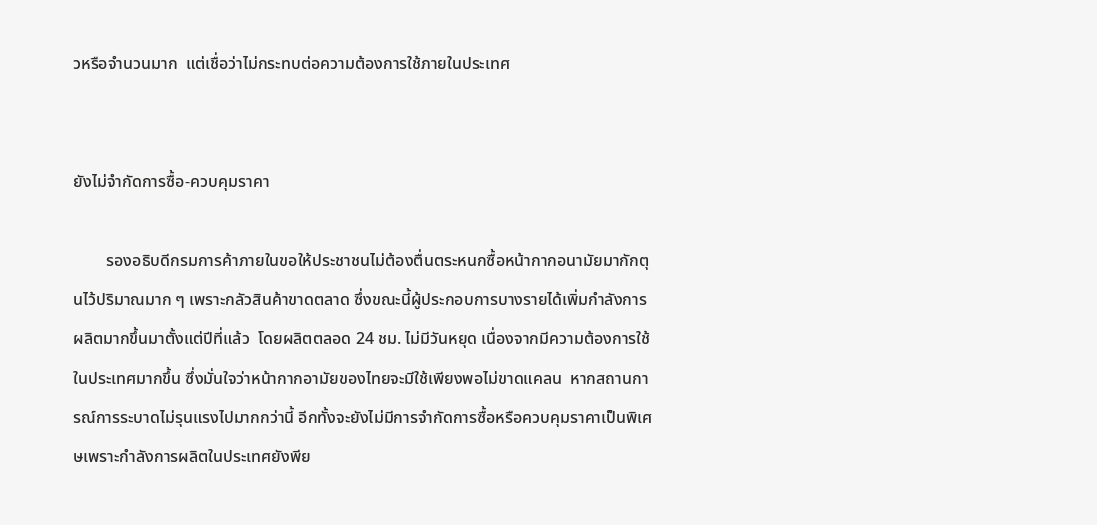วหรือจำนวนมาก  แต่เชื่อว่าไม่กระทบต่อความต้องการใช้ภายในประเทศ


ยังไม่จำกัดการซื้อ-ควบคุมราคา

        รองอธิบดีกรมการค้าภายในขอให้ประชาชนไม่ต้องตื่นตระหนกซื้อหน้ากากอนามัยมากักตุนไว้ปริมาณมาก ๆ เพราะกลัวสินค้าขาดตลาด ซึ่งขณะนี้ผู้ประกอบการบางรายได้เพิ่มกำลังการผลิตมากขึ้นมาตั้งแต่ปีที่แล้ว  โดยผลิตตลอด 24 ชม. ไม่มีวันหยุด เนื่องจากมีความต้องการใช้ในประเทศมากขึ้น ซึ่งมั่นใจว่าหน้ากากอามัยของไทยจะมีใช้เพียงพอไม่ขาดแคลน  หากสถานการณ์การระบาดไม่รุนแรงไปมากกว่านี้ อีกทั้งจะยังไม่มีการจำกัดการซื้อหรือควบคุมราคาเป็นพิเศษเพราะกำลังการผลิตในประเทศยังพีย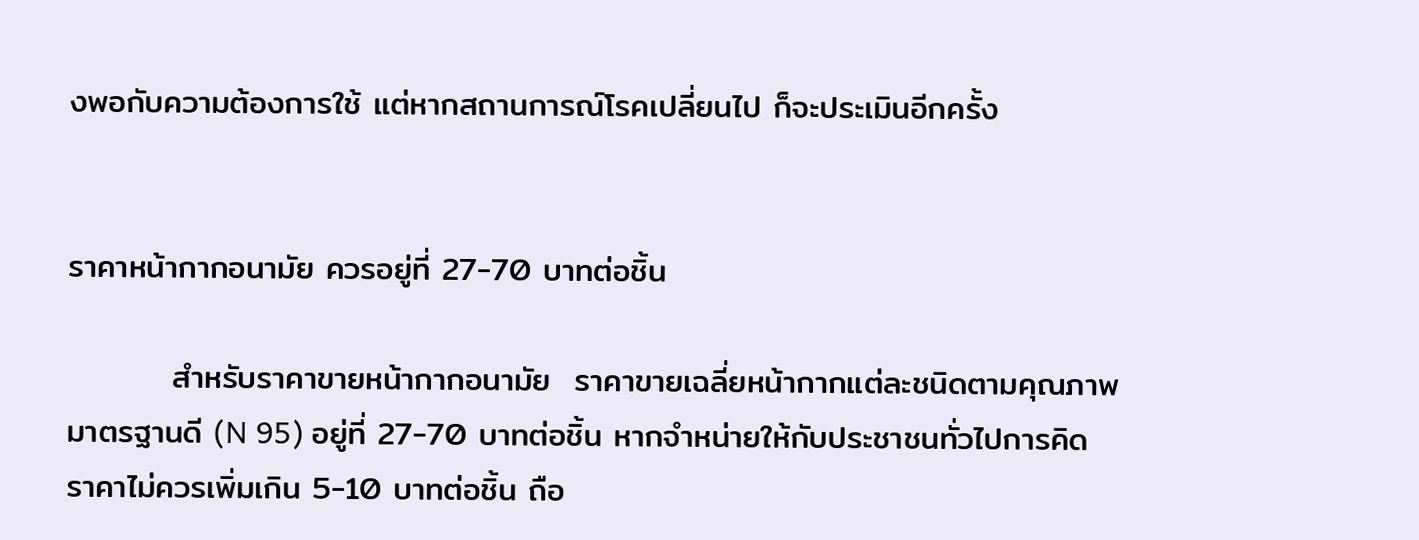งพอกับความต้องการใช้ แต่หากสถานการณ์โรคเปลี่ยนไป ก็จะประเมินอีกครั้ง


ราคาหน้ากากอนามัย ควรอยู่ที่ 27-70 บาทต่อชิ้น

         สำหรับราคาขายหน้ากากอนามัย  ราคาขายเฉลี่ยหน้ากากแต่ละชนิดตามคุณภาพมาตรฐานดี (N 95) อยู่ที่ 27-70 บาทต่อชิ้น หากจำหน่ายให้กับประชาชนทั่วไปการคิดราคาไม่ควรเพิ่มเกิน 5-10 บาทต่อชิ้น ถือ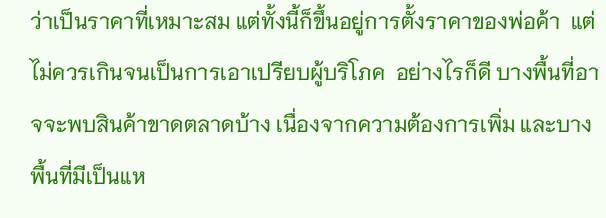ว่าเป็นราคาที่เหมาะสม แต่ทั้งนี้ก็ขึ้นอยู่การตั้งราคาของพ่อค้า  แต่ไม่ควรเกินจนเป็นการเอาเปรียบผู้บริโภค  อย่างไรก็ดี บางพื้นที่อาจจะพบสินค้าขาดตลาดบ้าง เนื่องจากความต้องการเพิ่ม และบางพื้นที่มีเป็นแห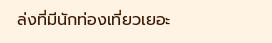ล่งที่มีนักท่องเที่ยวเยอะ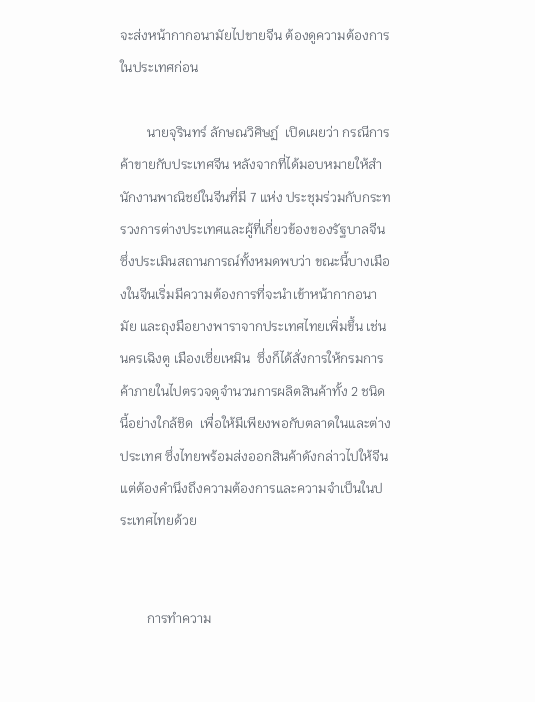จะส่งหน้ากากอนามัยไปขายจีน ต้องดูความต้องการในประเทศก่อน

        นายจุรินทร์ ลักษณวิศิษฏ์  เปิดเผยว่า กรณีการค้าขายกับประเทศจีน หลังจากที่ได้มอบหมายให้สำนักงานพาณิชย์ในจีนที่มี 7 แห่ง ประชุมร่วมกับกระทรวงการต่างประเทศและผู้ที่เกี่ยวข้องของรัฐบาลจีน  ซึ่งประเมินสถานการณ์ทั้งหมดพบว่า ขณะนี้บางเมืองในจีนเริ่มมีความต้องการที่จะนำเข้าหน้ากากอนามัย และถุงมือยางพาราจากประเทศไทยเพิ่มขึ้น เช่น นครเฉิงตู เมืองเซี่ยเหมิน  ซึ่งก็ได้สั่งการให้กรมการค้าภายในไปตรวจดูจำนวนการผลิตสินค้าทั้ง 2 ชนิดนี้อย่างใกล้ชิด  เพื่อให้มีเพียงพอกับตลาดในและต่างประเทศ ซึ่งไทยพร้อมส่งออกสินค้าดังกล่าวไปให้จีน แต่ต้องคำนึงถึงความต้องการและความจำเป็นในประเทศไทยด้วย


        การทำความ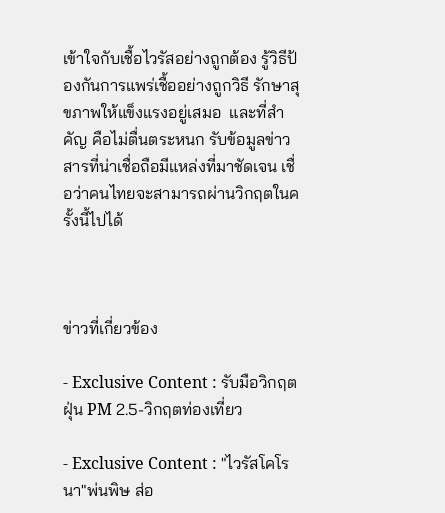เข้าใจกับเชื้อไวรัสอย่างถูกต้อง รู้วิธีป้องกันการแพร่เชื้ออย่างถูกวิธี รักษาสุขภาพให้แข็งแรงอยู่เสมอ  และที่สำคัญ คือไม่ตื่นตระหนก รับข้อมูลข่าวสารที่น่าเชื่อถือมีแหล่งที่มาชัดเจน เชื่อว่าคนไทยจะสามารถผ่านวิกฤตในครั้งนี้ไปได้



ข่าวที่เกี่ยวข้อง

- Exclusive Content : รับมือวิกฤตฝุ่น PM 2.5-วิกฤตท่องเที่ยว

- Exclusive Content : "ไวรัสโคโรนา"พ่นพิษ ส่อ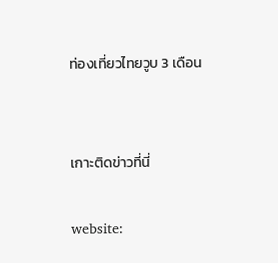ท่องเที่ยวไทยวูบ 3 เดือน


เกาะติดข่าวที่นี่

website: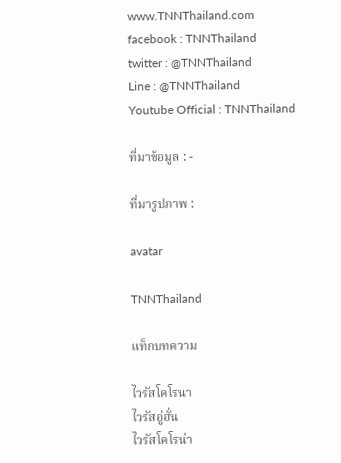www.TNNThailand.com
facebook : TNNThailand
twitter : @TNNThailand
Line : @TNNThailand
Youtube Official : TNNThailand

ที่มาข้อมูล : -

ที่มารูปภาพ :

avatar

TNNThailand

แท็กบทความ

ไวรัสโคโรนา
ไวรัสอู่ฮั่น
ไวรัสโคโรน่า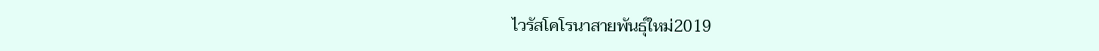ไวรัสโคโรนาสายพันธุ์ใหม่2019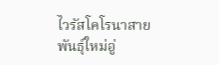ไวรัสโคโรนาสายพันธุ์ใหม่อู่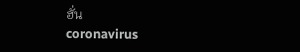ฮั่น
coronavirus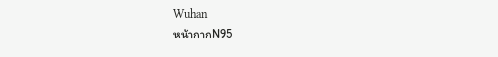Wuhan
หน้ากากN95